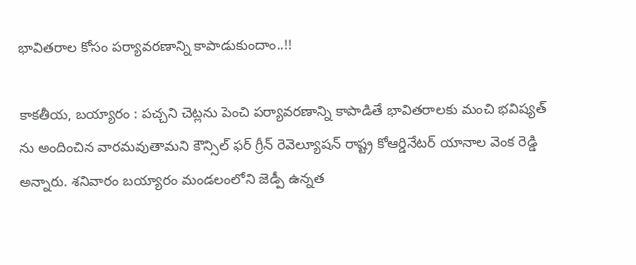భావితరాల కోసం పర్యావరణాన్ని కాపాడుకుందాం..!!

కాకతీయ, బయ్యారం : పచ్చని చెట్లను పెంచి పర్యావరణాన్ని కాపాడితే భావితరాలకు మంచి భవిష్యత్ ను అందించిన వార‌మ‌వుతామ‌ని కౌన్సిల్ ఫర్ గ్రీన్ రెవెల్యూషన్ రాష్ట్ర కోఆర్డినేటర్ యానాల వెంక రెడ్డి అన్నారు. శనివారం బయ్యారం మండలంలోని జెడ్పీ ఉన్నత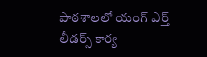పాఠశాలలో యంగ్‌ ఎర్త్‌ లీడర్స్‌ కార్య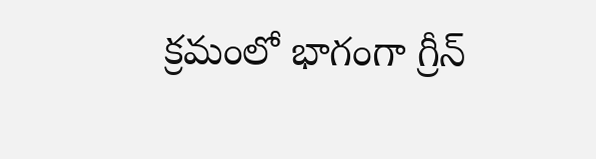క్రమంలో భాగంగా గ్రీన్‌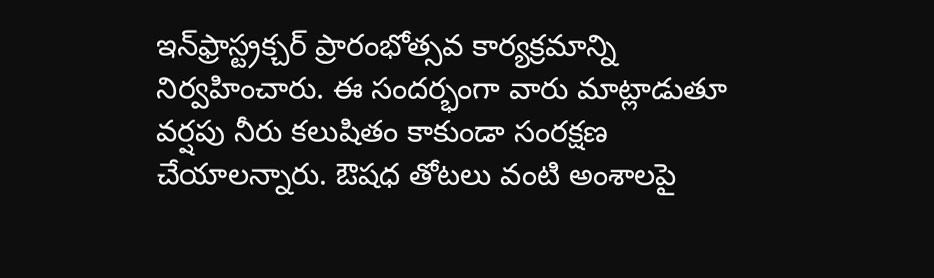ఇన్‌ఫ్రాస్ట్ర‌క్చ‌ర్‌ ప్రారంభోత్సవ కార్యక్రమాన్ని నిర్వహించారు. ఈ సందర్భంగా వారు మాట్లాడుతూ వర్షపు నీరు కలుషితం కాకుండా సంరక్షణ చేయాలన్నారు. ఔషధ తోటలు వంటి అంశాలపై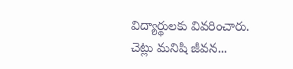విద్యార్థులకు వివరించారు. చెట్లు మనిషి జీవన...